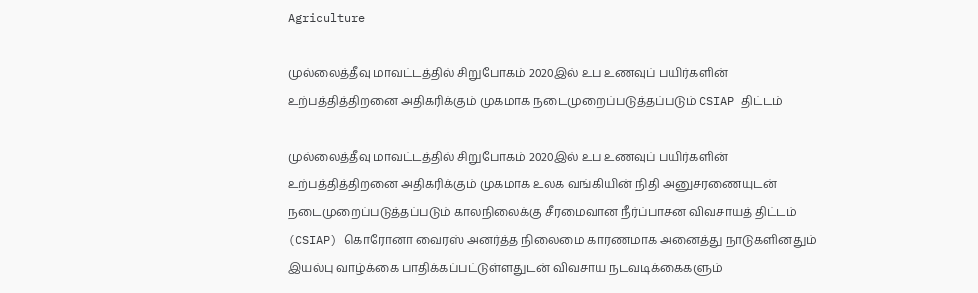Agriculture

முல்லைத்தீவு மாவட்டத்தில் சிறுபோகம் 2020இல் உப உணவுப் பயிர்களின் உற்பத்தித்திறனை அதிகரிக்கும் முகமாக நடைமுறைப்படுத்தப்படும் CSIAP திட்டம்

முல்லைத்தீவு மாவட்டத்தில் சிறுபோகம் 2020இல் உப உணவுப் பயிர்களின் உற்பத்தித்திறனை அதிகரிக்கும் முகமாக உலக வங்கியின் நிதி அனுசரணையுடன் நடைமுறைப்படுத்தப்படும் காலநிலைக்கு சீரமைவான நீர்ப்பாசன விவசாயத் திட்டம் (CSIAP) கொரோனா வைரஸ் அனர்த்த நிலைமை காரணமாக அனைத்து நாடுகளினதும் இயல்பு வாழ்க்கை பாதிக்கப்பட்டுள்ளதுடன் விவசாய நடவடிக்கைகளும்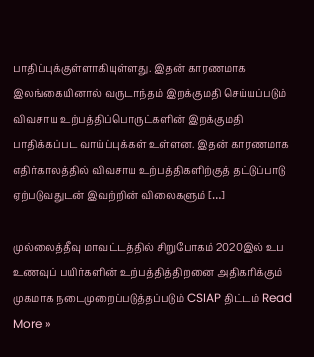பாதிப்புக்குள்ளாகியுள்ளது. இதன் காரணமாக இலங்கையினால் வருடாந்தம் இறக்குமதி செய்யப்படும் விவசாய உற்பத்திப்பொருட்களின் இறக்குமதி பாதிக்கப்பட வாய்ப்புக்கள் உள்ளன. இதன் காரணமாக எதிர்காலத்தில் விவசாய உற்பத்திகளிற்குத் தட்டுப்பாடு ஏற்படுவதுடன் இவற்றின் விலைகளும் […]

முல்லைத்தீவு மாவட்டத்தில் சிறுபோகம் 2020இல் உப உணவுப் பயிர்களின் உற்பத்தித்திறனை அதிகரிக்கும் முகமாக நடைமுறைப்படுத்தப்படும் CSIAP திட்டம் Read More »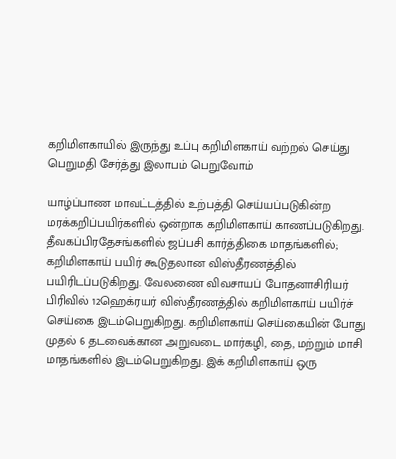கறிமிளகாயில் இருந்து உப்பு கறிமிளகாய் வற்றல் செய்து பெறுமதி சேர்த்து இலாபம் பெறுவோம்

யாழ்ப்பாண மாவட்டத்தில் உற்பத்தி செய்யப்படுகின்ற மரக்கறிப்பயிர்களில் ஒன்றாக கறிமிளகாய் காணப்படுகிறது. தீவகப்பிரதேசங்களில் ஜப்பசி கார்த்திகை மாதங்களில்; கறிமிளகாய் பயிர் கூடுதலான விஸ்தீரணத்தில் பயிரிடப்படுகிறது. வேலணை விவசாயப் போதனாசிரியர் பிரிவில் 12ஹெக்ரயர் விஸ்தீரணத்தில் கறிமிளகாய் பயிர்ச் செய்கை இடம்பெறுகிறது. கறிமிளகாய் செய்கையின் போது முதல் 6 தடவைக்கான அறுவடை மார்கழி, தை, மற்றும் மாசி மாதங்களில் இடம்பெறுகிறது. இக் கறிமிளகாய் ஒரு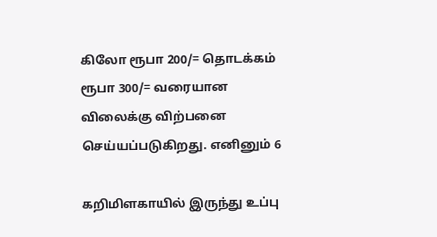கிலோ ரூபா 200/= தொடக்கம் ரூபா 300/= வரையான விலைக்கு விற்பனை செய்யப்படுகிறது. எனினும் 6

கறிமிளகாயில் இருந்து உப்பு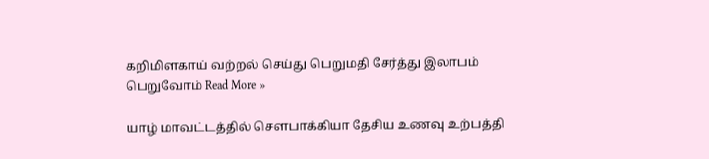கறிமிளகாய் வற்றல் செய்து பெறுமதி சேர்த்து இலாபம் பெறுவோம் Read More »

யாழ் மாவட்டத்தில் சௌபாக்கியா தேசிய உணவு உற்பத்தி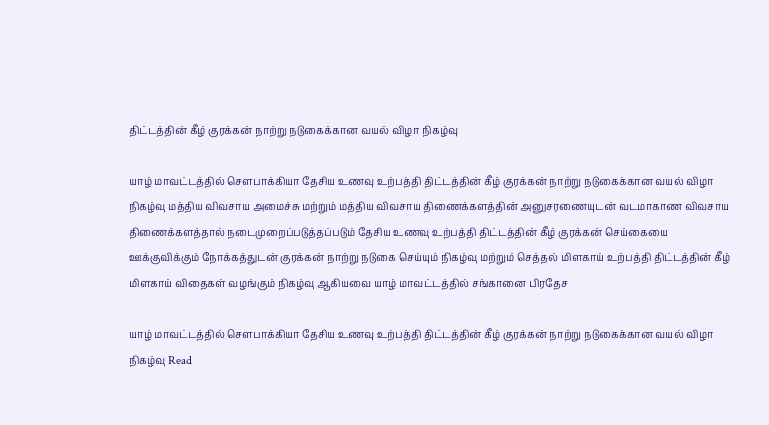திட்டத்தின் கீழ் குரக்கன் நாற்று நடுகைக்கான வயல் விழா நிகழ்வு

யாழ் மாவட்டத்தில் சௌபாக்கியா தேசிய உணவு உற்பத்தி திட்டத்தின் கீழ் குரக்கன் நாற்று நடுகைக்கான வயல் விழா நிகழ்வு மத்திய விவசாய அமைச்சு மற்றும் மத்திய விவசாய திணைக்களத்தின் அனுசரணையுடன் வடமாகாண விவசாய திணைக்களத்தால் நடைமுறைப்படுத்தப்படும் தேசிய உணவு உற்பத்தி திட்டத்தின் கீழ் குரக்கன் செய்கையை ஊக்குவிக்கும் நோக்கத்துடன் குரக்கன் நாற்று நடுகை செய்யும் நிகழ்வு மற்றும் செத்தல் மிளகாய் உற்பத்தி திட்டத்தின் கீழ் மிளகாய் விதைகள் வழங்கும் நிகழ்வு ஆகியவை யாழ் மாவட்டத்தில் சங்கானை பிரதேச

யாழ் மாவட்டத்தில் சௌபாக்கியா தேசிய உணவு உற்பத்தி திட்டத்தின் கீழ் குரக்கன் நாற்று நடுகைக்கான வயல் விழா நிகழ்வு Read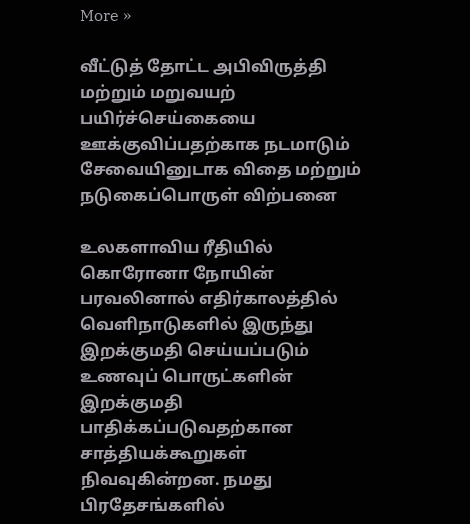More »

வீட்டுத் தோட்ட அபிவிருத்தி மற்றும் மறுவயற் பயிர்ச்செய்கையை ஊக்குவிப்பதற்காக நடமாடும் சேவையினுடாக விதை மற்றும் நடுகைப்பொருள் விற்பனை

உலகளாவிய ரீதியில் கொரோனா நோயின் பரவலினால் எதிர்காலத்தில் வெளிநாடுகளில் இருந்து இறக்குமதி செய்யப்படும் உணவுப் பொருட்களின் இறக்குமதி பாதிக்கப்படுவதற்கான சாத்தியக்கூறுகள் நிவவுகின்றன. நமது பிரதேசங்களில்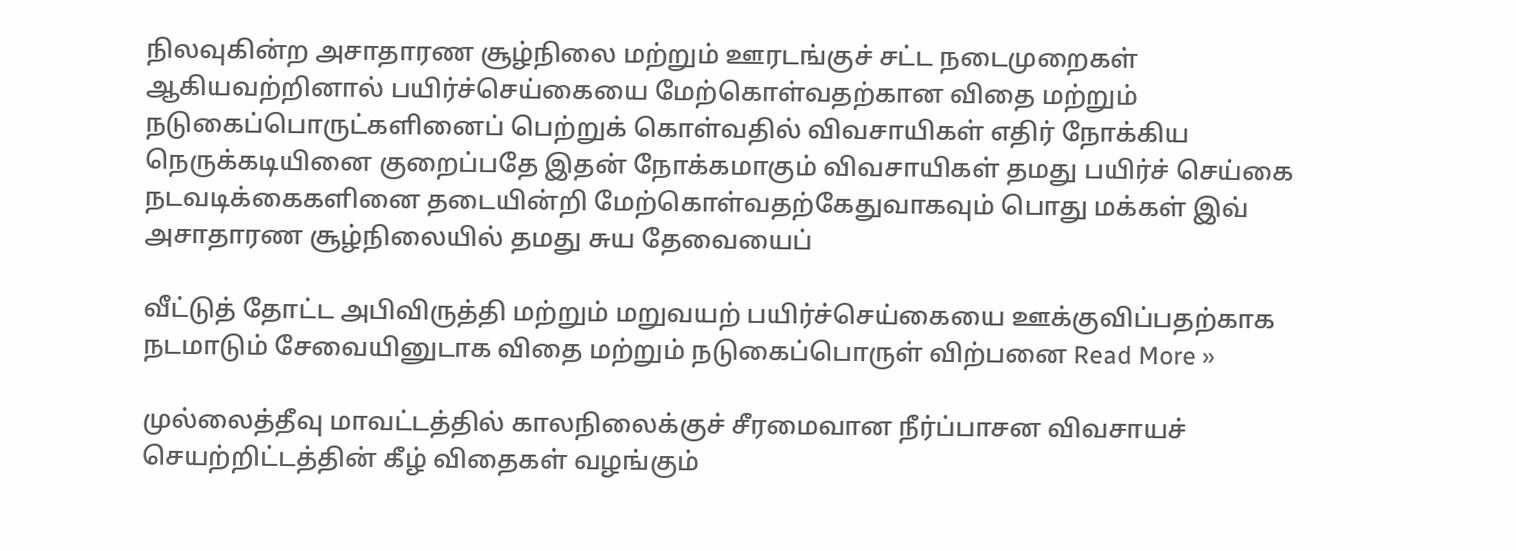நிலவுகின்ற அசாதாரண சூழ்நிலை மற்றும் ஊரடங்குச் சட்ட நடைமுறைகள் ஆகியவற்றினால் பயிர்ச்செய்கையை மேற்கொள்வதற்கான விதை மற்றும் நடுகைப்பொருட்களினைப் பெற்றுக் கொள்வதில் விவசாயிகள் எதிர் நோக்கிய நெருக்கடியினை குறைப்பதே இதன் நோக்கமாகும் விவசாயிகள் தமது பயிர்ச் செய்கை நடவடிக்கைகளினை தடையின்றி மேற்கொள்வதற்கேதுவாகவும் பொது மக்கள் இவ் அசாதாரண சூழ்நிலையில் தமது சுய தேவையைப்

வீட்டுத் தோட்ட அபிவிருத்தி மற்றும் மறுவயற் பயிர்ச்செய்கையை ஊக்குவிப்பதற்காக நடமாடும் சேவையினுடாக விதை மற்றும் நடுகைப்பொருள் விற்பனை Read More »

முல்லைத்தீவு மாவட்டத்தில் காலநிலைக்குச் சீரமைவான நீர்ப்பாசன விவசாயச் செயற்றிட்டத்தின் கீழ் விதைகள் வழங்கும்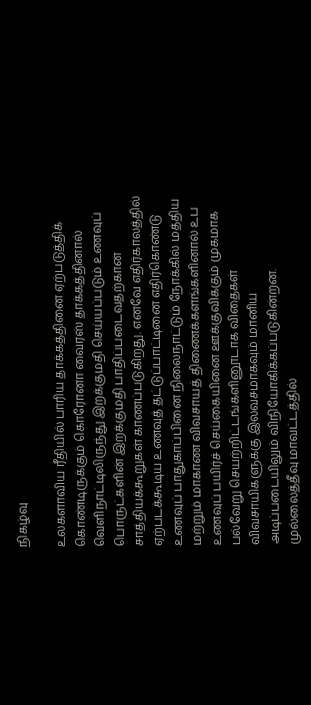நிகழ்வு

உலகளாவிய ரீதியில் பாரிய தாக்கத்தினை ஏற்படுத்திக் கொண்டிருக்கும் கொரோனா வைரஸ் தாக்கத்தினால் வெளிநாட்டிலிருந்து இறக்குமதி செய்யப்படும் உணவுப் பொருட்களின் இறக்குமதி பாதிப்படைவதற்கான சாத்தியக்கூறுகள் காணப்படுகிறது. எனவே எதிர்காலத்தில் ஏற்படக்கூடிய உணவுத் தட்டுப்பாட்டினை எதிர்கொண்டு உணவுப் பாதுகாப்பினை நிலைநாட்டும் நோக்கில் மத்திய மற்றும் மாகாண விவசாயத் திணைக்களங்களினால் உப உணவுப் பயிர்ச் செய்கையினை ஊக்குவிக்கும் முகமாக பல்வேறு செயற்றிட்டங்களினூடாக விதைகள் விவசாயிகளுக்கு இலவசமாகவும் மானிய அடிப்படையிலும் விநியோகிக்கப்படுகின்றன. முல்லைத்தீவு மாவட்டத்தில்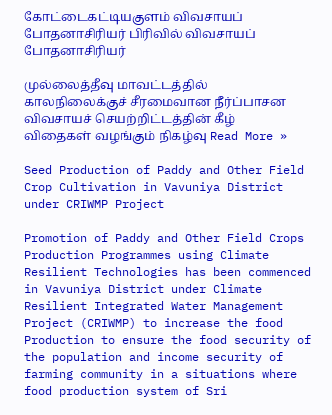கோட்டைகட்டியகுளம் விவசாயப் போதனாசிரியர் பிரிவில் விவசாயப் போதனாசிரியர்

முல்லைத்தீவு மாவட்டத்தில் காலநிலைக்குச் சீரமைவான நீர்ப்பாசன விவசாயச் செயற்றிட்டத்தின் கீழ் விதைகள் வழங்கும் நிகழ்வு Read More »

Seed Production of Paddy and Other Field Crop Cultivation in Vavuniya District under CRIWMP Project

Promotion of Paddy and Other Field Crops Production Programmes using Climate Resilient Technologies has been commenced in Vavuniya District under Climate Resilient Integrated Water Management Project (CRIWMP) to increase the food Production to ensure the food security of the population and income security of farming community in a situations where food production system of Sri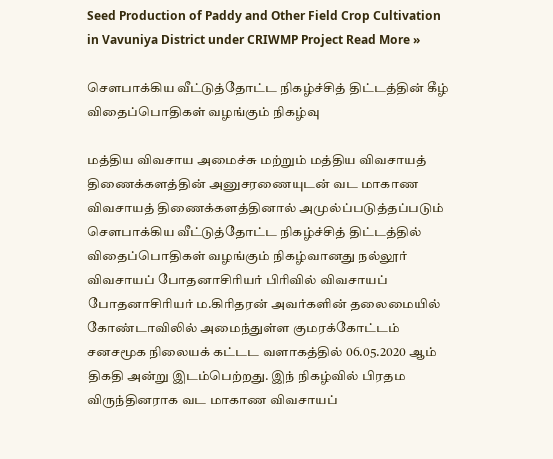Seed Production of Paddy and Other Field Crop Cultivation in Vavuniya District under CRIWMP Project Read More »

சௌபாக்கிய வீட்டுத்தோட்ட நிகழ்ச்சித் திட்டத்தின் கீழ் விதைப்பொதிகள் வழங்கும் நிகழ்வு

மத்திய விவசாய அமைச்சு மற்றும் மத்திய விவசாயத் திணைக்களத்தின் அனுசரணையுடன் வட மாகாண விவசாயத் திணைக்களத்தினால் அமுல்ப்படுத்தப்படும் சௌபாக்கிய வீட்டுத்தோட்ட நிகழ்ச்சித் திட்டத்தில் விதைப்பொதிகள் வழங்கும் நிகழ்வானது நல்லூர் விவசாயப் போதனாசிரியர் பிரிவில் விவசாயப் போதனாசிரியர் ம.கிரிதரன் அவர்களின் தலைமையில் கோண்டாவிலில் அமைந்துள்ள குமரக்கோட்டம் சனசமூக நிலையக் கட்டட வளாகத்தில் 06.05.2020 ஆம் திகதி அன்று இடம்பெற்றது. இந் நிகழ்வில் பிரதம விருந்தினராக வட மாகாண விவசாயப்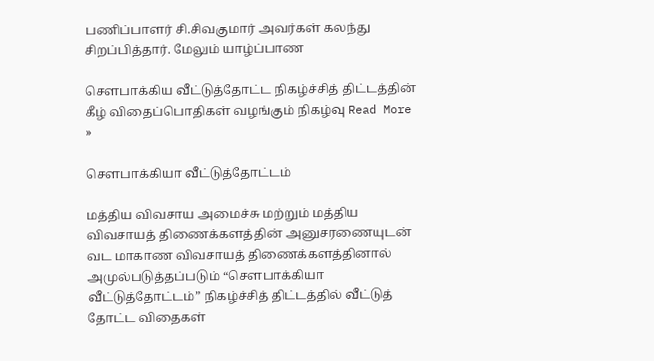பணிப்பாளர் சி.சிவகுமார் அவர்கள் கலந்து சிறப்பித்தார். மேலும் யாழ்ப்பாண

சௌபாக்கிய வீட்டுத்தோட்ட நிகழ்ச்சித் திட்டத்தின் கீழ் விதைப்பொதிகள் வழங்கும் நிகழ்வு Read More »

சௌபாக்கியா வீட்டுத்தோட்டம்

மத்திய விவசாய அமைச்சு மற்றும் மத்திய விவசாயத் திணைக்களத்தின் அனுசரணையுடன் வட மாகாண விவசாயத் திணைக்களத்தினால் அமுல்படுத்தப்படும் “சௌபாக்கியா வீட்டுத்தோட்டம்” நிகழ்ச்சித் திட்டத்தில் வீட்டுத் தோட்ட விதைகள்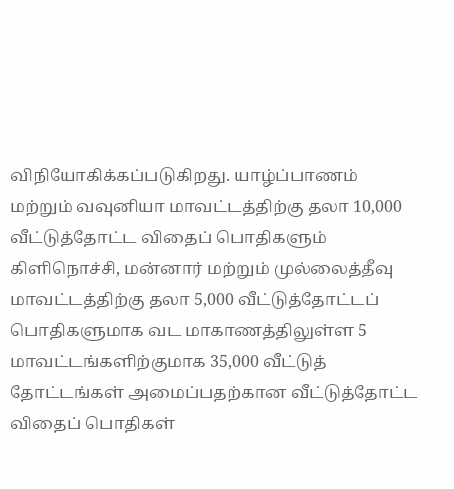விநியோகிக்கப்படுகிறது. யாழ்ப்பாணம் மற்றும் வவுனியா மாவட்டத்திற்கு தலா 10,000 வீட்டுத்தோட்ட விதைப் பொதிகளும் கிளிநொச்சி, மன்னார் மற்றும் முல்லைத்தீவு மாவட்டத்திற்கு தலா 5,000 வீட்டுத்தோட்டப் பொதிகளுமாக வட மாகாணத்திலுள்ள 5 மாவட்டங்களிற்குமாக 35,000 வீட்டுத் தோட்டங்கள் அமைப்பதற்கான வீட்டுத்தோட்ட விதைப் பொதிகள்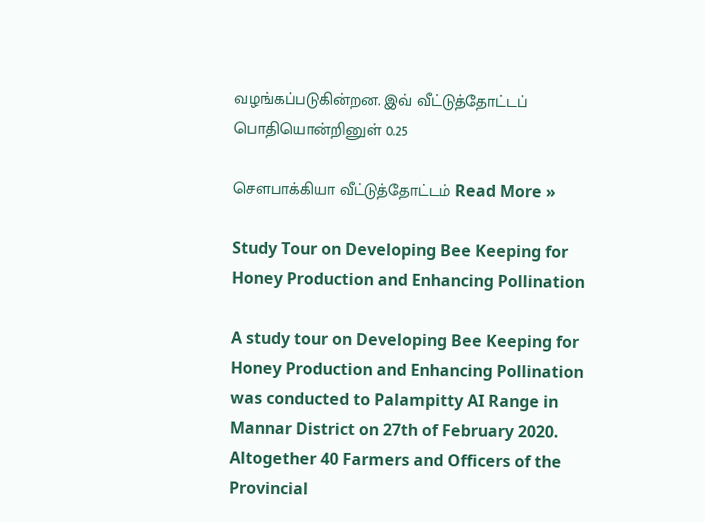வழங்கப்படுகின்றன. இவ் வீட்டுத்தோட்டப் பொதியொன்றினுள் 0.25

சௌபாக்கியா வீட்டுத்தோட்டம் Read More »

Study Tour on Developing Bee Keeping for Honey Production and Enhancing Pollination

A study tour on Developing Bee Keeping for Honey Production and Enhancing Pollination was conducted to Palampitty AI Range in Mannar District on 27th of February 2020. Altogether 40 Farmers and Officers of the Provincial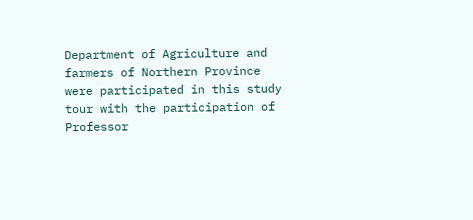Department of Agriculture and farmers of Northern Province were participated in this study tour with the participation of Professor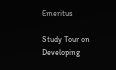Emeritus

Study Tour on Developing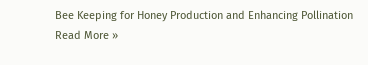Bee Keeping for Honey Production and Enhancing Pollination Read More »